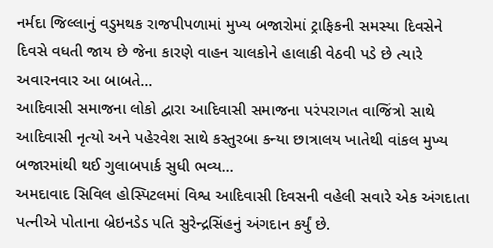નર્મદા જિલ્લાનું વડુમથક રાજપીપળામાં મુખ્ય બજારોમાં ટ્રાફિકની સમસ્યા દિવસેને દિવસે વધતી જાય છે જેના કારણે વાહન ચાલકોને હાલાકી વેઠવી પડે છે ત્યારે અવારનવાર આ બાબતે...
આદિવાસી સમાજના લોકો દ્વારા આદિવાસી સમાજના પરંપરાગત વાજિંત્રો સાથે આદિવાસી નૃત્યો અને પહેરવેશ સાથે કસ્તુરબા કન્યા છાત્રાલય ખાતેથી વાંકલ મુખ્ય બજારમાંથી થઈ ગુલાબપાર્ક સુધી ભવ્ય...
અમદાવાદ સિવિલ હોસ્પિટલમાં વિશ્વ આદિવાસી દિવસની વહેલી સવારે એક અંગદાતા પત્નીએ પોતાના બ્રેઇનડેડ પતિ સુરેન્દ્રસિંહનું અંગદાન કર્યું છે.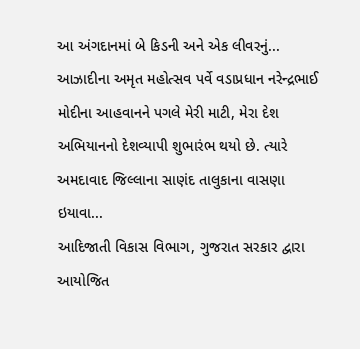આ અંગદાનમાં બે કિડની અને એક લીવરનું...
આઝાદીના અમૃત મહોત્સવ પર્વે વડાપ્રધાન નરેન્દ્રભાઈ મોદીના આહવાનને પગલે મેરી માટી, મેરા દેશ અભિયાનનો દેશવ્યાપી શુભારંભ થયો છે. ત્યારે અમદાવાદ જિલ્લાના સાણંદ તાલુકાના વાસણા ઇયાવા...
આદિજાતી વિકાસ વિભાગ, ગુજરાત સરકાર દ્વારા આયોજિત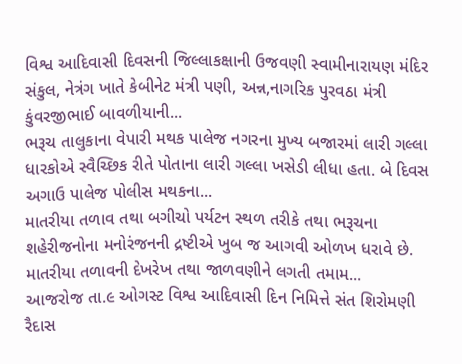વિશ્વ આદિવાસી દિવસની જિલ્લાકક્ષાની ઉજવણી સ્વામીનારાયણ મંદિર સંકુલ, નેત્રંગ ખાતે કેબીનેટ મંત્રી પણી, અન્ન,નાગરિક પુરવઠા મંત્રી કુંવરજીભાઈ બાવળીયાની...
ભરૂચ તાલુકાના વેપારી મથક પાલેજ નગરના મુખ્ય બજારમાં લારી ગલ્લા ધારકોએ સ્વૈચ્છિક રીતે પોતાના લારી ગલ્લા ખસેડી લીધા હતા. બે દિવસ અગાઉ પાલેજ પોલીસ મથકના...
માતરીયા તળાવ તથા બગીચો પર્યટન સ્થળ તરીકે તથા ભરૂચના શહેરીજનોના મનોરંજનની દ્રષ્ટીએ ખુબ જ આગવી ઓળખ ધરાવે છે. માતરીયા તળાવની દેખરેખ તથા જાળવણીને લગતી તમામ...
આજરોજ તા.૯ ઓગસ્ટ વિશ્વ આદિવાસી દિન નિમિત્તે સંત શિરોમણી રૈદાસ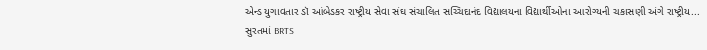એન્ડ યુગાવતાર ડૉ આંબેડકર રાષ્ટ્રીય સેવા સંઘ સંચાલિત સચ્ચિદાનંદ વિદ્યાલયના વિદ્યાર્થીઓના આરોગ્યની ચકાસણી અંગે રાષ્ટ્રીય...
સુરતમાં BRTS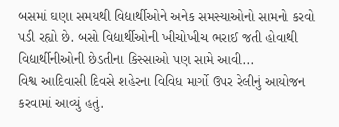બસમાં ઘણા સમયથી વિદ્યાર્થીઓને અનેક સમસ્યાઓનો સામનો કરવો પડી રહ્યો છે. બસો વિદ્યાર્થીઓની ખીચોખીચ ભરાઈ જતી હોવાથી વિદ્યાર્થીનીઓની છેડતીના કિસ્સાઓ પણ સામે આવી...
વિશ્વ આદિવાસી દિવસે શહેરના વિવિધ માર્ગો ઉપર રેલીનું આયોજન કરવામાં આવ્યું હતું.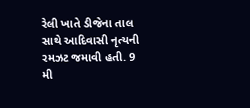રેલી ખાતે ડીજેના તાલ સાથે આદિવાસી નૃત્યની રમઝટ જમાવી હતી. 9 મી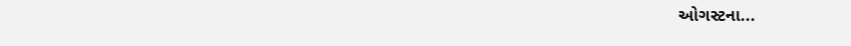ઓગસ્ટના...